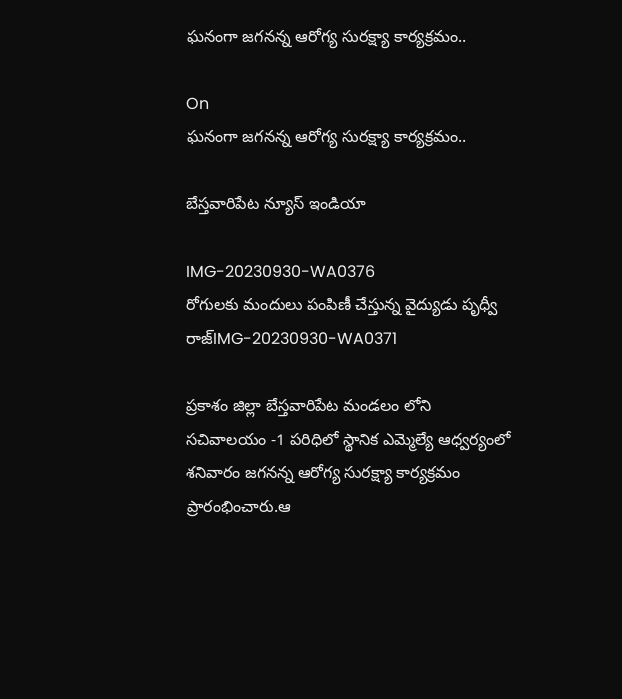ఘనంగా జగనన్న ఆరోగ్య సురక్ష్యా కార్యక్రమం..

On
ఘనంగా జగనన్న ఆరోగ్య సురక్ష్యా కార్యక్రమం..

బేస్తవారిపేట న్యూస్ ఇండియా

IMG-20230930-WA0376
రోగులకు మందులు పంపిణీ చేస్తున్న వైద్యుడు పృధ్వీ రాజ్IMG-20230930-WA0371

ప్రకాశం జిల్లా బేస్తవారిపేట మండలం లోని సచివాలయం -1 పరిధిలో స్థానిక ఎమ్మెల్యే ఆధ్వర్యంలో శనివారం జగనన్న ఆరోగ్య సురక్ష్యా కార్యక్రమం ప్రారంభించారు.ఆ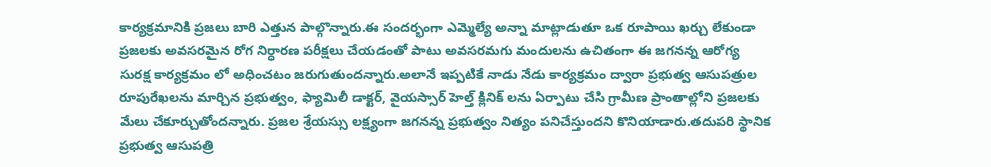కార్యక్రమానికి ప్రజలు బారి ఎత్తున పాల్గొన్నారు.ఈ సందర్భంగా ఎమ్మెల్యే అన్నా మాట్లాడుతూ ఒక రూపాయి ఖర్చు లేకుండా ప్రజలకు అవసరమైన రోగ నిర్ధారణ పరీక్షలు చేయడంతో పాటు అవసరమగు మందులను ఉచితంగా ఈ జగనన్న ఆరోగ్య సురక్ష కార్యక్రమం లో అధించటం జరుగుతుందన్నారు.అలానే ఇప్పటికే నాడు నేడు కార్యక్రమం ద్వారా ప్రభుత్వ ఆసుపత్రుల రూపురేఖలను మార్చిన ప్రభుత్వం, ఫ్యామిలీ డాక్టర్, వైయస్సార్ హెల్త్ క్లినిక్ లను ఏర్పాటు చేసి గ్రామీణ ప్రాంతాల్లోని ప్రజలకు మేలు చేకూర్చుతోందన్నారు. ప్రజల శ్రేయస్సు లక్ష్యంగా జగనన్న ప్రభుత్వం నిత్యం పనిచేస్తుందని కొనియాడారు.తదుపరి స్థానిక ప్రభుత్వ ఆసుపత్రి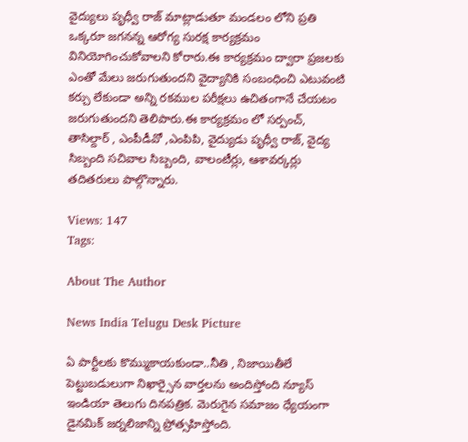వైద్యులు పృధ్వీ రాజ్ మాట్లాడుతూ మండలం లోని ప్రతి ఒక్కరూ జగనన్న ఆరోగ్య సురక్ష కార్యక్రమం వినియోగించుకోవాలని కోరారు.ఈ కార్యక్రమం ద్వారా ప్రజలకు ఎంతో మేలు జరుగుతుందని వైద్యానికి సంబంధించి ఎటువంటి కర్చు లేకుండా అన్ని రకముల పరీక్షలు ఉచితంగానే చేయటం జరుగుతుందని తెలిపారు.ఈ కార్యక్రమం లో సర్పంచ్, తాసిల్దార్ , ఎంపీడీవో ,ఎంపిపి, వైద్యుడు పృధ్వీ రాజ్, వైద్య సిబ్బంది సచివాల సిబ్బంది, వాలంటీర్లు, ఆశావర్కర్లు తదితరులు పాల్గొన్నారు.

Views: 147
Tags:

About The Author

News India Telugu Desk Picture

ఏ పార్టీలకు కొమ్ముకాయకుండా..నీతి , నిజాయితీలే పెట్టుబడులుగా నిఖార్సైన వార్తలను అందిస్తోంది న్యూస్ ఇండియా తెలుగు దినపత్రిక. మెరుగైన సమాజం ధ్యేయంగా డైనమిక్ జర్నలిజాన్ని ప్రోత్సహిస్తోంది.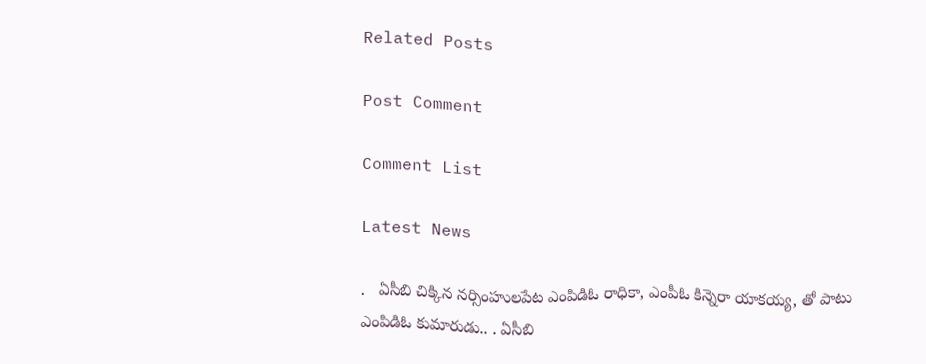Related Posts

Post Comment

Comment List

Latest News

.   ఏసీబి చిక్కిన నర్సింహులపేట ఎంపిడిఓ రాధికా, ఎంపీఓ కిన్నెరా యాకయ్య, తో పాటు ఎంపిడిఓ కుమారుడు.. . ఏసీబి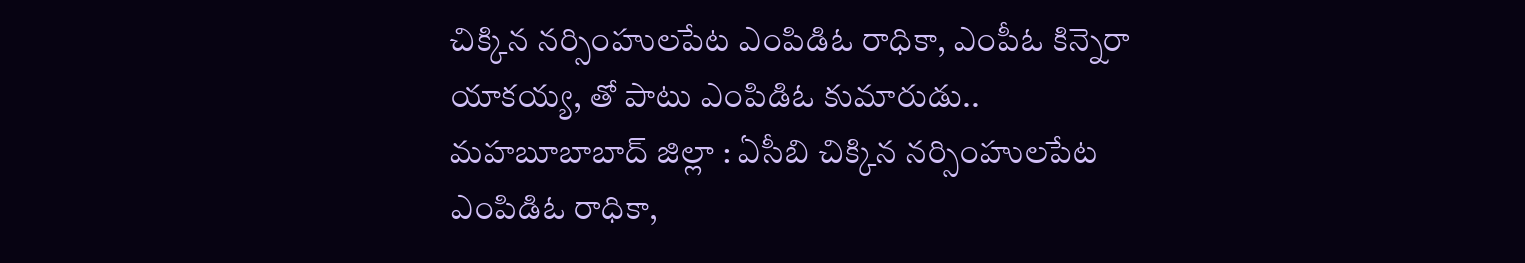చిక్కిన నర్సింహులపేట ఎంపిడిఓ రాధికా, ఎంపీఓ కిన్నెరా యాకయ్య, తో పాటు ఎంపిడిఓ కుమారుడు..
మహబూబాబాద్ జిల్లా : ఏసీబి చిక్కిన నర్సింహులపేట ఎంపిడిఓ రాధికా,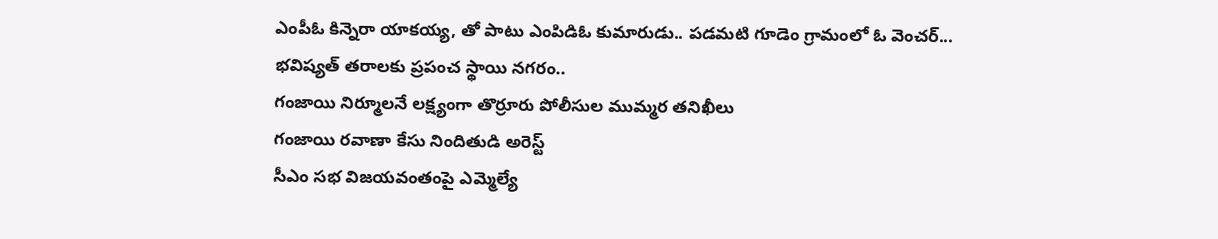ఎంపీఓ కిన్నెరా యాకయ్య, తో పాటు ఎంపిడిఓ కుమారుడు.. పడమటి గూడెం గ్రామంలో ఓ వెంచర్...
భవిష్యత్ తరాలకు ప్రపంచ స్థాయి నగరం..
గంజాయి నిర్మూలనే లక్ష్యంగా తొర్రూరు పోలీసుల ముమ్మర తనిఖీలు
గంజాయి రవాణా కేసు నిందితుడి అరెస్ట్
సీఎం సభ విజయవంతంపై ఎమ్మెల్యే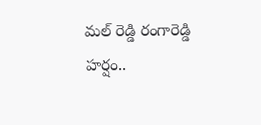మల్ రెడ్డి రంగారెడ్డి హర్షం..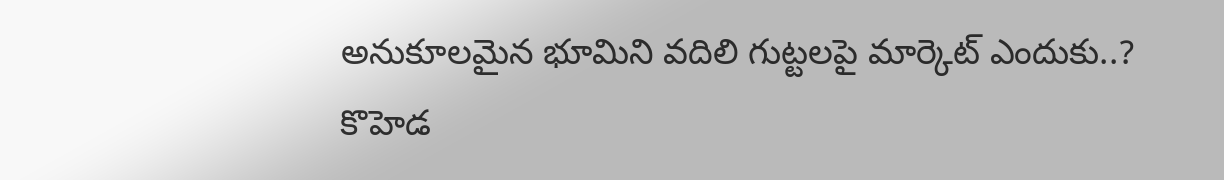అనుకూలమైన భూమిని వదిలి గుట్టలపై మార్కెట్ ఎందుకు..?
కొహెడ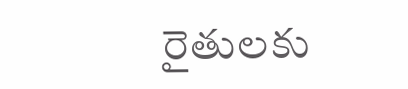రైతులకు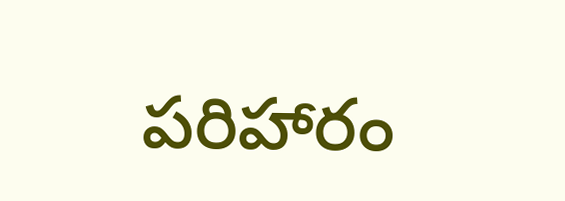పరిహారం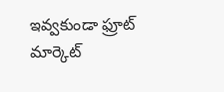ఇవ్వకుండా ఫ్రూట్ మార్కెట్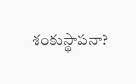శంకుస్థాపనా?